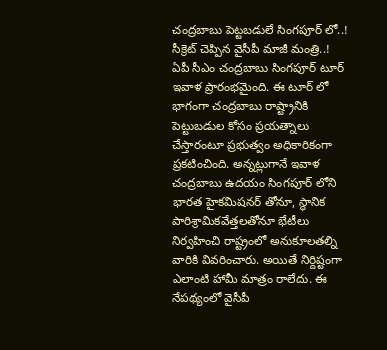చంద్రబాబు పెట్టబడులే సింగపూర్ లో..! సీక్రెట్ చెప్పిన వైసీపీ మాజీ మంత్రి..!
ఏపీ సీఎం చంద్రబాబు సింగపూర్ టూర్ ఇవాళ ప్రారంభమైంది. ఈ టూర్ లో భాగంగా చంద్రబాబు రాష్ట్రానికి పెట్టుబడుల కోసం ప్రయత్నాలు చేస్తారంటూ ప్రభుత్వం అధికారికంగా ప్రకటించింది. అన్నట్లుగానే ఇవాళ చంద్రబాబు ఉదయం సింగపూర్ లోని భారత హైకమిషనర్ తోనూ, స్థానిక పారిశ్రామికవేత్తలతోనూ భేటీలు నిర్వహించి రాష్ట్రంలో అనుకూలతల్ని వారికి వివరించారు. అయితే నిర్దిష్టంగా ఎలాంటి హామీ మాత్రం రాలేదు. ఈ నేపథ్యంలో వైసీపీ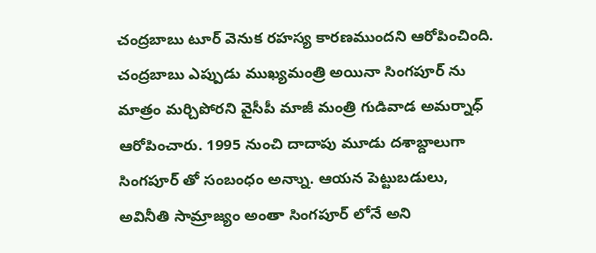చంద్రబాబు టూర్ వెనుక రహస్య కారణముందని ఆరోపించింది.
చంద్రబాబు ఎప్పుడు ముఖ్యమంత్రి అయినా సింగపూర్ ను మాత్రం మర్చిపోరని వైసీపీ మాజీ మంత్రి గుడివాడ అమర్నాధ్ ఆరోపించారు. 1995 నుంచి దాదాపు మూడు దశాబ్దాలుగా సింగపూర్ తో సంబంధం అన్నాు. ఆయన పెట్టుబడులు, అవినీతి సామ్రాజ్యం అంతా సింగపూర్ లోనే అని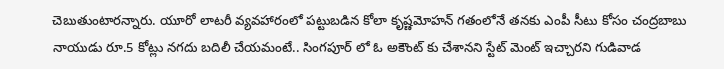చెబుతుంటారన్నారు. యూరో లాటరీ వ్యవహారంలో పట్టుబడిన కోలా కృష్ణమోహన్ గతంలోనే తనకు ఎంపీ సీటు కోసం చంద్రబాబు నాయుడు రూ.5 కోట్లు నగదు బదిలీ చేయమంటే.. సింగపూర్ లో ఓ అకౌంట్ కు చేశానని స్టేట్ మెంట్ ఇచ్చారని గుడివాడ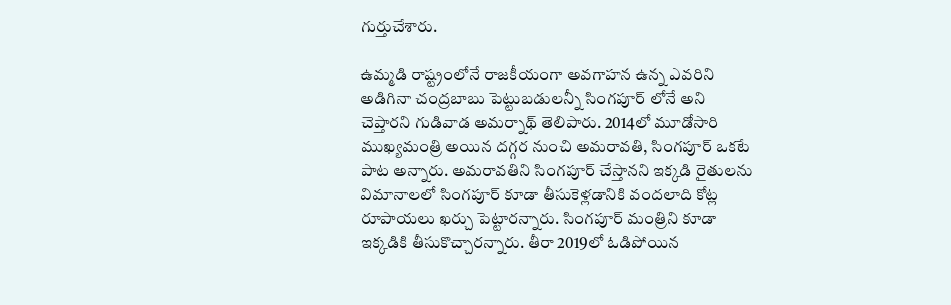గుర్తుచేశారు.

ఉమ్మడి రాష్ట్రంలోనే రాజకీయంగా అవగాహన ఉన్న ఎవరిని అడిగినా చంద్రబాబు పెట్టుబడులన్నీ సింగపూర్ లోనే అని చెప్తారని గుడివాడ అమర్నాథ్ తెలిపారు. 2014లో మూడోసారి ముఖ్యమంత్రి అయిన దగ్గర నుంచి అమరావతి, సింగపూర్ ఒకటే పాట అన్నారు. అమరావతిని సింగపూర్ చేస్తానని ఇక్కడి రైతులను విమానాలలో సింగపూర్ కూడా తీసుకెళ్లడానికి వందలాది కోట్ల రూపాయలు ఖర్చు పెట్టారన్నారు. సింగపూర్ మంత్రిని కూడా ఇక్కడికి తీసుకొచ్చారన్నారు. తీరా 2019లో ఓడిపోయిన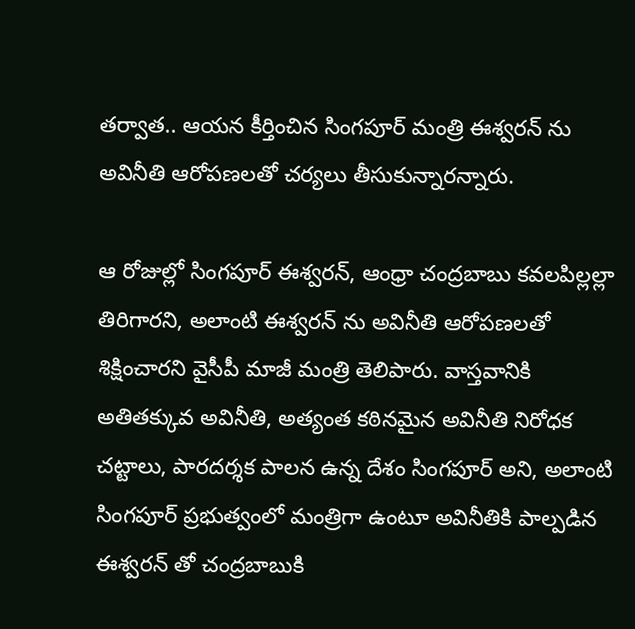తర్వాత.. ఆయన కీర్తించిన సింగపూర్ మంత్రి ఈశ్వరన్ ను అవినీతి ఆరోపణలతో చర్యలు తీసుకున్నారన్నారు.

ఆ రోజుల్లో సింగపూర్ ఈశ్వరన్, ఆంధ్రా చంద్రబాబు కవలపిల్లల్లా తిరిగారని, అలాంటి ఈశ్వరన్ ను అవినీతి ఆరోపణలతో శిక్షించారని వైసీపీ మాజీ మంత్రి తెలిపారు. వాస్తవానికి అతితక్కువ అవినీతి, అత్యంత కఠినమైన అవినీతి నిరోధక చట్టాలు, పారదర్శక పాలన ఉన్న దేశం సింగపూర్ అని, అలాంటి సింగపూర్ ప్రభుత్వంలో మంత్రిగా ఉంటూ అవినీతికి పాల్పడిన ఈశ్వరన్ తో చంద్రబాబుకి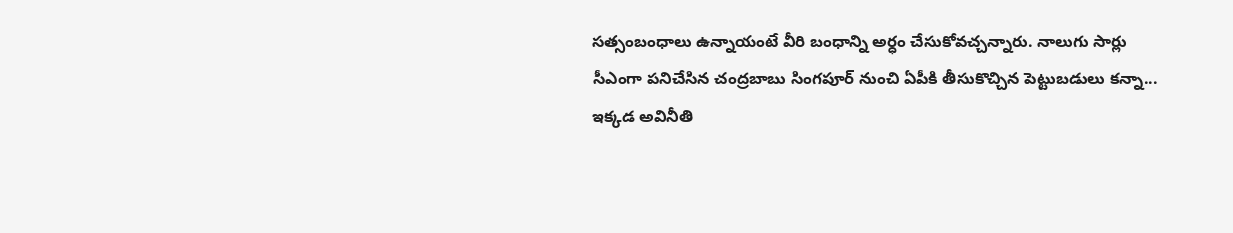సత్సంబంధాలు ఉన్నాయంటే వీరి బంధాన్ని అర్ధం చేసుకోవచ్చన్నారు. నాలుగు సార్లు సీఎంగా పనిచేసిన చంద్రబాబు సింగపూర్ నుంచి ఏపీకి తీసుకొచ్చిన పెట్టుబడులు కన్నా... ఇక్కడ అవినీతి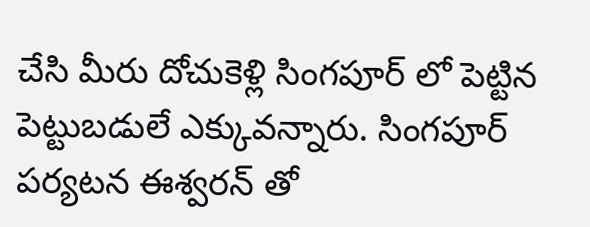చేసి మీరు దోచుకెళ్లి సింగపూర్ లో పెట్టిన పెట్టుబడులే ఎక్కువన్నారు. సింగపూర్ పర్యటన ఈశ్వరన్ తో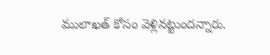ములాఖత్ కోసం వెళ్లినట్టుందన్నారు.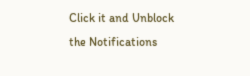Click it and Unblock the Notifications